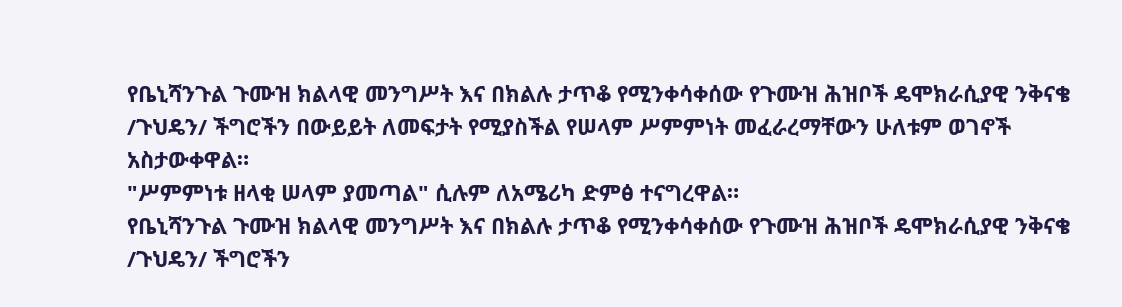የቤኒሻንጉል ጉሙዝ ክልላዊ መንግሥት እና በክልሉ ታጥቆ የሚንቀሳቀሰው የጉሙዝ ሕዝቦች ዴሞክራሲያዊ ንቅናቄ /ጉህዴን/ ችግሮችን በውይይት ለመፍታት የሚያስችል የሠላም ሥምምነት መፈራረማቸውን ሁለቱም ወገኖች አስታውቀዋል።
"ሥምምነቱ ዘላቂ ሠላም ያመጣል" ሲሉም ለአሜሪካ ድምፅ ተናግረዋል።
የቤኒሻንጉል ጉሙዝ ክልላዊ መንግሥት እና በክልሉ ታጥቆ የሚንቀሳቀሰው የጉሙዝ ሕዝቦች ዴሞክራሲያዊ ንቅናቄ /ጉህዴን/ ችግሮችን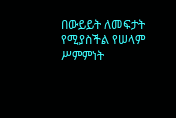በውይይት ለመፍታት የሚያስችል የሠላም ሥምምነት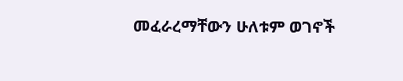መፈራረማቸውን ሁለቱም ወገኖች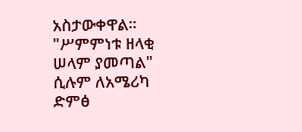አስታውቀዋል።
"ሥምምነቱ ዘላቂ ሠላም ያመጣል" ሲሉም ለአሜሪካ ድምፅ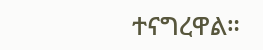ተናግረዋል።